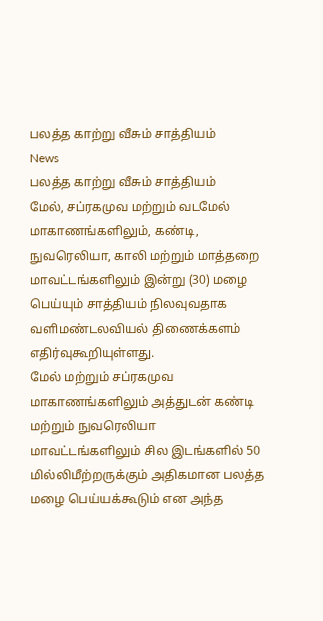பலத்த காற்று வீசும் சாத்தியம்
News
பலத்த காற்று வீசும் சாத்தியம்
மேல், சப்ரகமுவ மற்றும் வடமேல் மாகாணங்களிலும், கண்டி, நுவரெலியா, காலி மற்றும் மாத்தறை மாவட்டங்களிலும் இன்று (30) மழை பெய்யும் சாத்தியம் நிலவுவதாக வளிமண்டலவியல் திணைக்களம் எதிர்வுகூறியுள்ளது.
மேல் மற்றும் சப்ரகமுவ மாகாணங்களிலும் அத்துடன் கண்டி மற்றும் நுவரெலியா மாவட்டங்களிலும் சில இடங்களில் 50 மில்லிமீற்றருக்கும் அதிகமான பலத்த மழை பெய்யக்கூடும் என அந்த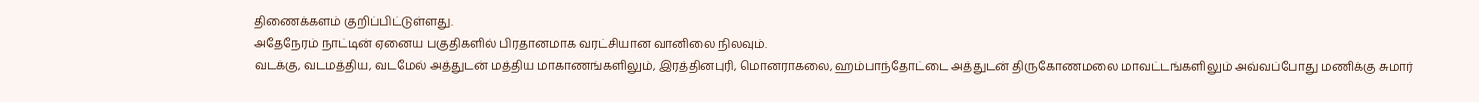திணைக்களம் குறிப்பிட்டுள்ளது.
அதேநேரம் நாட்டின் ஏனைய பகுதிகளில் பிரதானமாக வரட்சியான வானிலை நிலவும்.
வடக்கு, வடமத்திய, வடமேல் அத்துடன் மத்திய மாகாணங்களிலும், இரத்தினபுரி, மொனராகலை, ஹம்பாந்தோட்டை அத்துடன் திருகோணமலை மாவட்டங்களிலும் அவ்வப்போது மணிக்கு சுமார்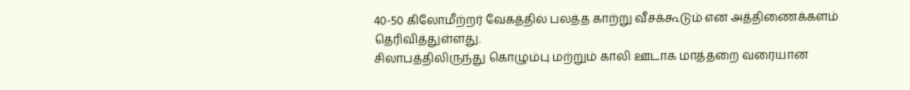40-50 கிலோமீற்றர் வேகத்தில் பலத்த காற்று வீசக்கூடும் என அத்திணைக்களம் தெரிவித்துள்ளது.
சிலாபத்திலிருந்து கொழும்பு மற்றும் காலி ஊடாக மாத்தறை வரையான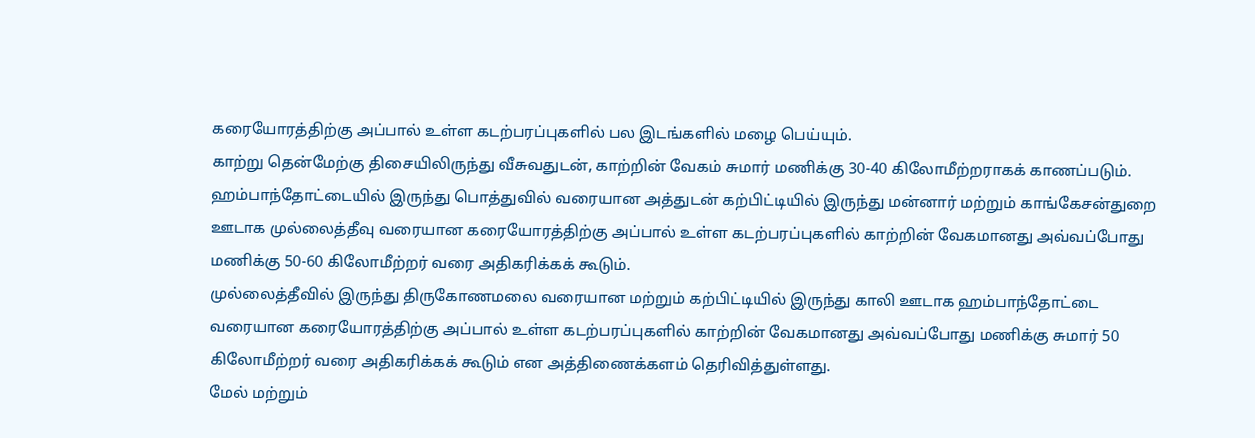கரையோரத்திற்கு அப்பால் உள்ள கடற்பரப்புகளில் பல இடங்களில் மழை பெய்யும்.
காற்று தென்மேற்கு திசையிலிருந்து வீசுவதுடன், காற்றின் வேகம் சுமார் மணிக்கு 30-40 கிலோமீற்றராகக் காணப்படும்.
ஹம்பாந்தோட்டையில் இருந்து பொத்துவில் வரையான அத்துடன் கற்பிட்டியில் இருந்து மன்னார் மற்றும் காங்கேசன்துறை ஊடாக முல்லைத்தீவு வரையான கரையோரத்திற்கு அப்பால் உள்ள கடற்பரப்புகளில் காற்றின் வேகமானது அவ்வப்போது மணிக்கு 50-60 கிலோமீற்றர் வரை அதிகரிக்கக் கூடும்.
முல்லைத்தீவில் இருந்து திருகோணமலை வரையான மற்றும் கற்பிட்டியில் இருந்து காலி ஊடாக ஹம்பாந்தோட்டை வரையான கரையோரத்திற்கு அப்பால் உள்ள கடற்பரப்புகளில் காற்றின் வேகமானது அவ்வப்போது மணிக்கு சுமார் 50 கிலோமீற்றர் வரை அதிகரிக்கக் கூடும் என அத்திணைக்களம் தெரிவித்துள்ளது.
மேல் மற்றும்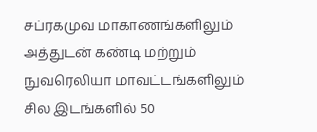சப்ரகமுவ மாகாணங்களிலும் அத்துடன் கண்டி மற்றும் நுவரெலியா மாவட்டங்களிலும் சில இடங்களில் 50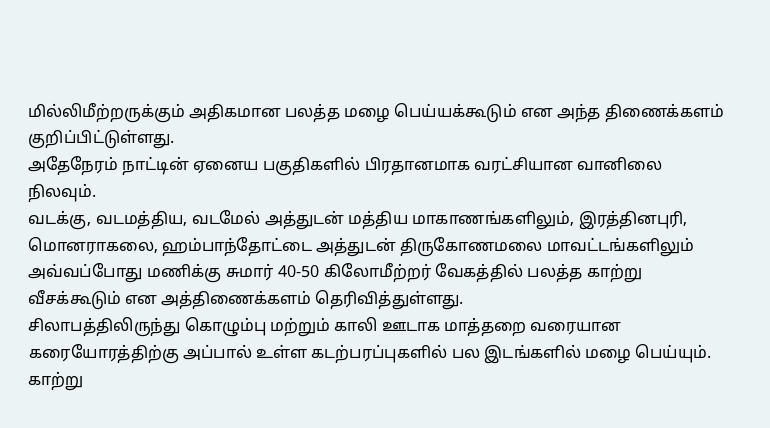மில்லிமீற்றருக்கும் அதிகமான பலத்த மழை பெய்யக்கூடும் என அந்த திணைக்களம் குறிப்பிட்டுள்ளது.
அதேநேரம் நாட்டின் ஏனைய பகுதிகளில் பிரதானமாக வரட்சியான வானிலை நிலவும்.
வடக்கு, வடமத்திய, வடமேல் அத்துடன் மத்திய மாகாணங்களிலும், இரத்தினபுரி, மொனராகலை, ஹம்பாந்தோட்டை அத்துடன் திருகோணமலை மாவட்டங்களிலும் அவ்வப்போது மணிக்கு சுமார் 40-50 கிலோமீற்றர் வேகத்தில் பலத்த காற்று வீசக்கூடும் என அத்திணைக்களம் தெரிவித்துள்ளது.
சிலாபத்திலிருந்து கொழும்பு மற்றும் காலி ஊடாக மாத்தறை வரையான கரையோரத்திற்கு அப்பால் உள்ள கடற்பரப்புகளில் பல இடங்களில் மழை பெய்யும்.
காற்று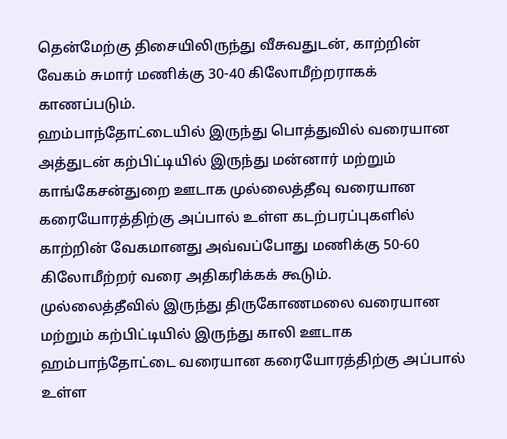தென்மேற்கு திசையிலிருந்து வீசுவதுடன், காற்றின் வேகம் சுமார் மணிக்கு 30-40 கிலோமீற்றராகக் காணப்படும்.
ஹம்பாந்தோட்டையில் இருந்து பொத்துவில் வரையான அத்துடன் கற்பிட்டியில் இருந்து மன்னார் மற்றும் காங்கேசன்துறை ஊடாக முல்லைத்தீவு வரையான கரையோரத்திற்கு அப்பால் உள்ள கடற்பரப்புகளில் காற்றின் வேகமானது அவ்வப்போது மணிக்கு 50-60 கிலோமீற்றர் வரை அதிகரிக்கக் கூடும்.
முல்லைத்தீவில் இருந்து திருகோணமலை வரையான மற்றும் கற்பிட்டியில் இருந்து காலி ஊடாக ஹம்பாந்தோட்டை வரையான கரையோரத்திற்கு அப்பால் உள்ள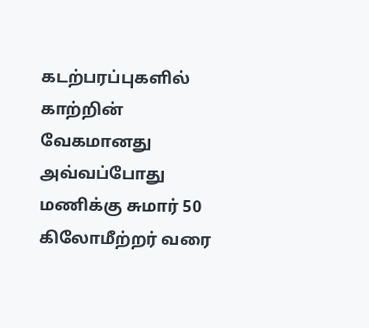கடற்பரப்புகளில் காற்றின் வேகமானது அவ்வப்போது மணிக்கு சுமார் 50 கிலோமீற்றர் வரை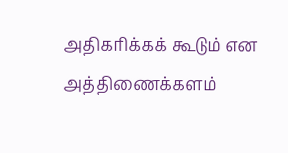அதிகரிக்கக் கூடும் என அத்திணைக்களம்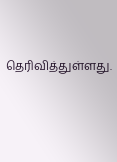தெரிவித்துள்ளது.